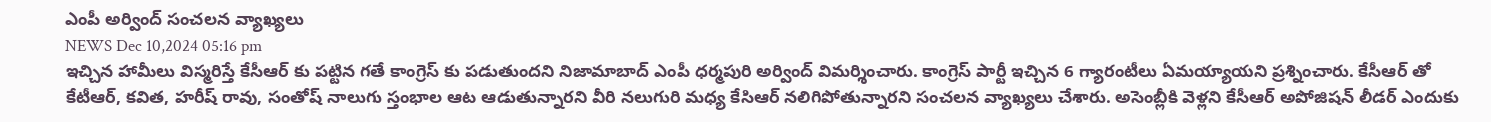ఎంపీ అర్వింద్ సంచలన వ్యాఖ్యలు
NEWS Dec 10,2024 05:16 pm
ఇచ్చిన హామీలు విస్మరిస్తే కేసీఆర్ కు పట్టిన గతే కాంగ్రెస్ కు పడుతుందని నిజామాబాద్ ఎంపీ ధర్మపురి అర్వింద్ విమర్శించారు. కాంగ్రెస్ పార్టీ ఇచ్చిన 6 గ్యారంటీలు ఏమయ్యాయని ప్రశ్నించారు. కేసీఆర్ తో కేటీఆర్, కవిత, హరీష్ రావు, సంతోష్ నాలుగు స్తంభాల ఆట ఆడుతున్నారని వీరి నలుగురి మధ్య కేసిఆర్ నలిగిపోతున్నారని సంచలన వ్యాఖ్యలు చేశారు. అసెంబ్లీకి వెళ్లని కేసీఆర్ అపోజిషన్ లీడర్ ఎందుకు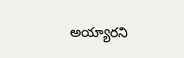అయ్యారని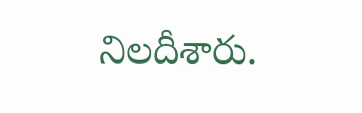నిలదీశారు.